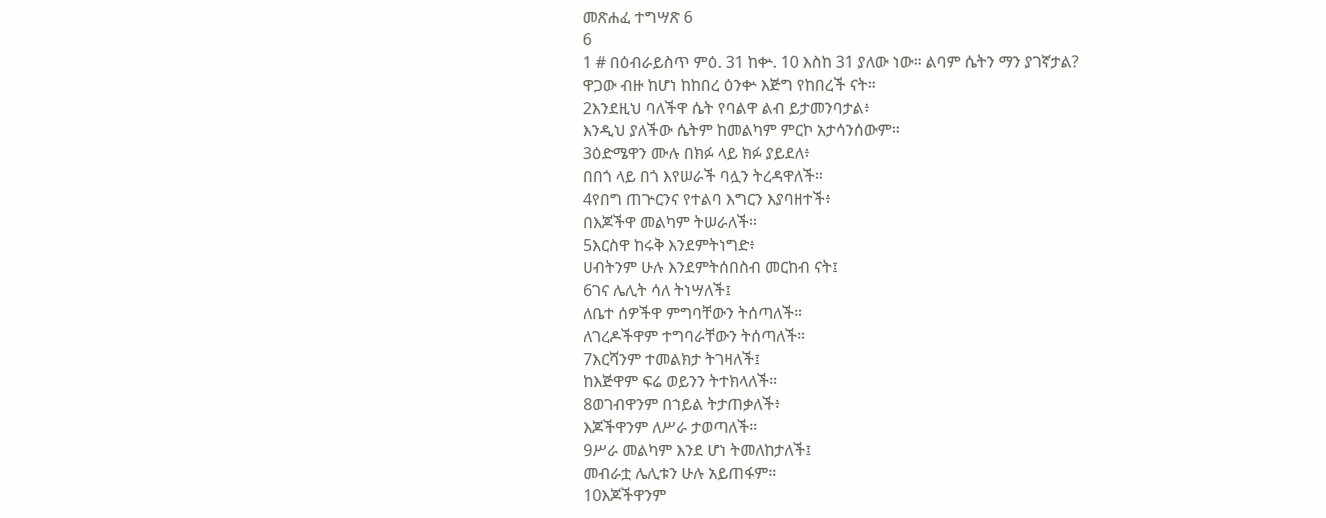መጽሐፈ ተግሣጽ 6
6
1 # በዕብራይስጥ ምዕ. 31 ከቍ. 10 እስከ 31 ያለው ነው። ልባም ሴትን ማን ያገኛታል?
ዋጋው ብዙ ከሆነ ከከበረ ዕንቍ እጅግ የከበረች ናት።
2እንደዚህ ባለችዋ ሴት የባልዋ ልብ ይታመንባታል፥
እንዲህ ያለችው ሴትም ከመልካም ምርኮ አታሳንሰውም።
3ዕድሜዋን ሙሉ በክፉ ላይ ክፉ ያይደለ፥
በበጎ ላይ በጎ እየሠራች ባሏን ትረዳዋለች።
4የበግ ጠጕርንና የተልባ እግርን እያባዘተች፥
በእጆችዋ መልካም ትሠራለች።
5እርስዋ ከሩቅ እንደምትነግድ፥
ሀብትንም ሁሉ እንደምትሰበስብ መርከብ ናት፤
6ገና ሌሊት ሳለ ትነሣለች፤
ለቤተ ሰዎችዋ ምግባቸውን ትሰጣለች።
ለገረዶችዋም ተግባራቸውን ትሰጣለች።
7እርሻንም ተመልክታ ትገዛለች፤
ከእጅዋም ፍሬ ወይንን ትተክላለች።
8ወገብዋንም በኀይል ትታጠቃለች፥
እጆችዋንም ለሥራ ታወጣለች።
9ሥራ መልካም እንደ ሆነ ትመለከታለች፤
መብራቷ ሌሊቱን ሁሉ አይጠፋም።
10እጆችዋንም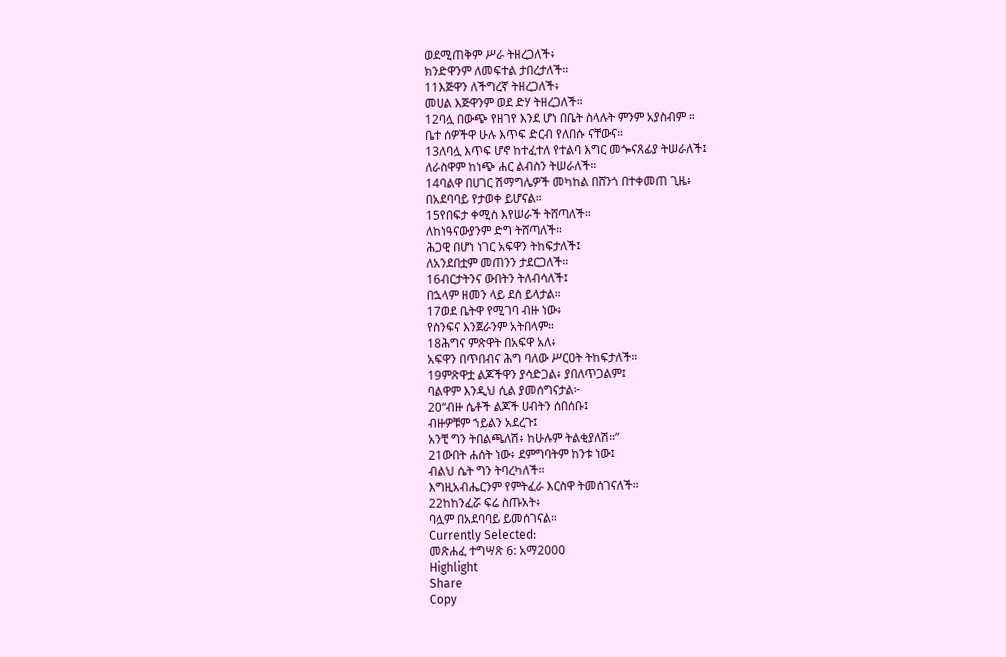ወደሚጠቅም ሥራ ትዘረጋለች፥
ክንድዋንም ለመፍተል ታበረታለች።
11እጅዋን ለችግረኛ ትዘረጋለች፥
መሀል እጅዋንም ወደ ድሃ ትዘረጋለች።
12ባሏ በውጭ የዘገየ እንደ ሆነ በቤት ስላሉት ምንም አያስብም ።
ቤተ ሰዎችዋ ሁሉ እጥፍ ድርብ የለበሱ ናቸውና።
13ለባሏ እጥፍ ሆኖ ከተፈተለ የተልባ እግር መጐናጸፊያ ትሠራለች፤
ለራስዋም ከነጭ ሐር ልብስን ትሠራለች።
14ባልዋ በሀገር ሽማግሌዎች መካከል በሸንጎ በተቀመጠ ጊዜ፥
በአደባባይ የታወቀ ይሆናል።
15የበፍታ ቀሚስ እየሠራች ትሸጣለች።
ለከነዓናውያንም ድግ ትሸጣለች።
ሕጋዊ በሆነ ነገር አፍዋን ትከፍታለች፤
ለአንደበቷም መጠንን ታደርጋለች።
16ብርታትንና ውበትን ትለብሳለች፤
በኋላም ዘመን ላይ ደስ ይላታል።
17ወደ ቤትዋ የሚገባ ብዙ ነው፥
የስንፍና እንጀራንም አትበላም።
18ሕግና ምጽዋት በአፍዋ አለ፥
አፍዋን በጥበብና ሕግ ባለው ሥርዐት ትከፍታለች።
19ምጽዋቷ ልጆችዋን ያሳድጋል፥ ያበለጥጋልም፤
ባልዋም እንዲህ ሲል ያመሰግናታል፦
20“ብዙ ሴቶች ልጆች ሀብትን ሰበሰቡ፤
ብዙዎቹም ኀይልን አደረጉ፤
አንቺ ግን ትበልጫለሽ፥ ከሁሉም ትልቂያለሽ።”
21ውበት ሐሰት ነው፥ ደምግባትም ከንቱ ነው፤
ብልህ ሴት ግን ትባረካለች።
እግዚአብሔርንም የምትፈራ እርስዋ ትመሰገናለች።
22ከከንፈሯ ፍሬ ስጡአት፥
ባሏም በአደባባይ ይመሰገናል።
Currently Selected:
መጽሐፈ ተግሣጽ 6: አማ2000
Highlight
Share
Copy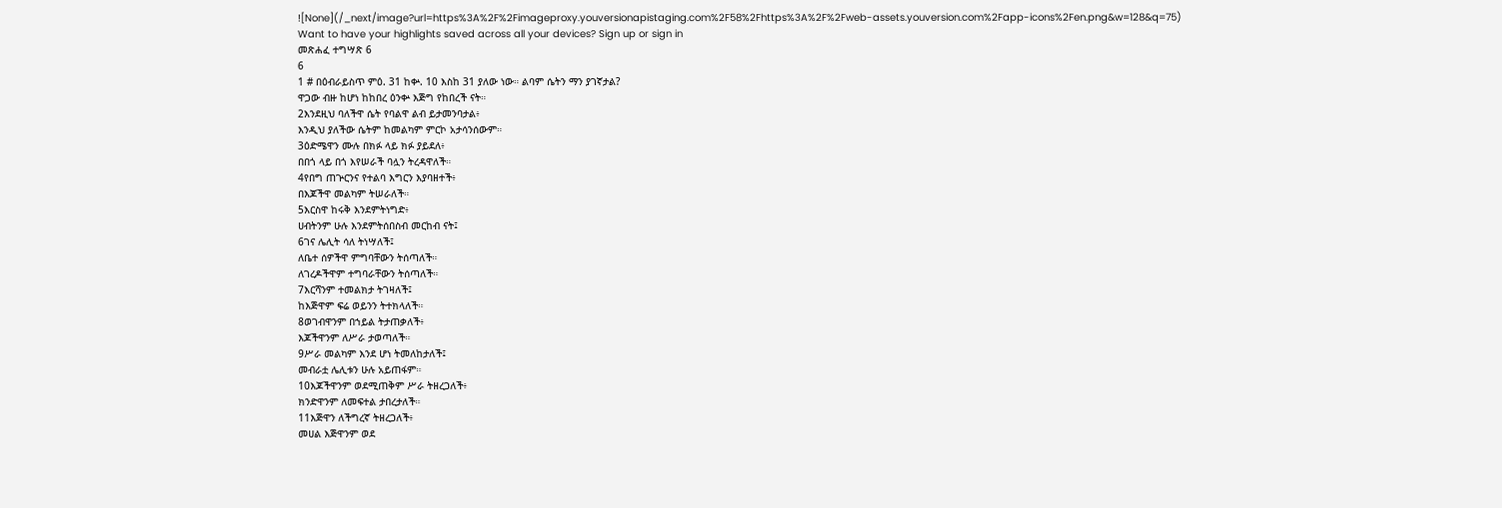![None](/_next/image?url=https%3A%2F%2Fimageproxy.youversionapistaging.com%2F58%2Fhttps%3A%2F%2Fweb-assets.youversion.com%2Fapp-icons%2Fen.png&w=128&q=75)
Want to have your highlights saved across all your devices? Sign up or sign in
መጽሐፈ ተግሣጽ 6
6
1 # በዕብራይስጥ ምዕ. 31 ከቍ. 10 እስከ 31 ያለው ነው። ልባም ሴትን ማን ያገኛታል?
ዋጋው ብዙ ከሆነ ከከበረ ዕንቍ እጅግ የከበረች ናት።
2እንደዚህ ባለችዋ ሴት የባልዋ ልብ ይታመንባታል፥
እንዲህ ያለችው ሴትም ከመልካም ምርኮ አታሳንሰውም።
3ዕድሜዋን ሙሉ በክፉ ላይ ክፉ ያይደለ፥
በበጎ ላይ በጎ እየሠራች ባሏን ትረዳዋለች።
4የበግ ጠጕርንና የተልባ እግርን እያባዘተች፥
በእጆችዋ መልካም ትሠራለች።
5እርስዋ ከሩቅ እንደምትነግድ፥
ሀብትንም ሁሉ እንደምትሰበስብ መርከብ ናት፤
6ገና ሌሊት ሳለ ትነሣለች፤
ለቤተ ሰዎችዋ ምግባቸውን ትሰጣለች።
ለገረዶችዋም ተግባራቸውን ትሰጣለች።
7እርሻንም ተመልክታ ትገዛለች፤
ከእጅዋም ፍሬ ወይንን ትተክላለች።
8ወገብዋንም በኀይል ትታጠቃለች፥
እጆችዋንም ለሥራ ታወጣለች።
9ሥራ መልካም እንደ ሆነ ትመለከታለች፤
መብራቷ ሌሊቱን ሁሉ አይጠፋም።
10እጆችዋንም ወደሚጠቅም ሥራ ትዘረጋለች፥
ክንድዋንም ለመፍተል ታበረታለች።
11እጅዋን ለችግረኛ ትዘረጋለች፥
መሀል እጅዋንም ወደ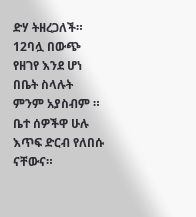ድሃ ትዘረጋለች።
12ባሏ በውጭ የዘገየ እንደ ሆነ በቤት ስላሉት ምንም አያስብም ።
ቤተ ሰዎችዋ ሁሉ እጥፍ ድርብ የለበሱ ናቸውና።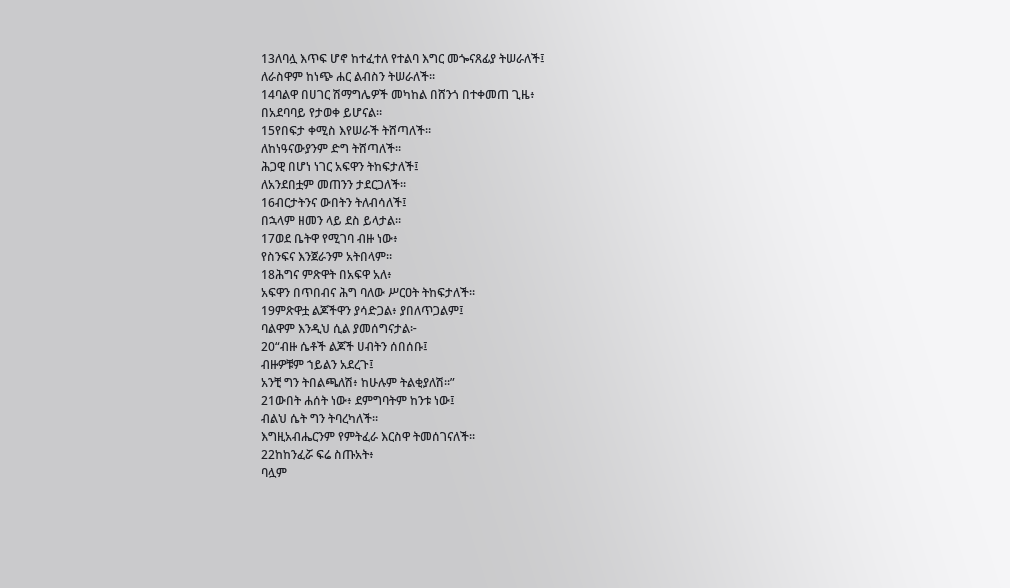13ለባሏ እጥፍ ሆኖ ከተፈተለ የተልባ እግር መጐናጸፊያ ትሠራለች፤
ለራስዋም ከነጭ ሐር ልብስን ትሠራለች።
14ባልዋ በሀገር ሽማግሌዎች መካከል በሸንጎ በተቀመጠ ጊዜ፥
በአደባባይ የታወቀ ይሆናል።
15የበፍታ ቀሚስ እየሠራች ትሸጣለች።
ለከነዓናውያንም ድግ ትሸጣለች።
ሕጋዊ በሆነ ነገር አፍዋን ትከፍታለች፤
ለአንደበቷም መጠንን ታደርጋለች።
16ብርታትንና ውበትን ትለብሳለች፤
በኋላም ዘመን ላይ ደስ ይላታል።
17ወደ ቤትዋ የሚገባ ብዙ ነው፥
የስንፍና እንጀራንም አትበላም።
18ሕግና ምጽዋት በአፍዋ አለ፥
አፍዋን በጥበብና ሕግ ባለው ሥርዐት ትከፍታለች።
19ምጽዋቷ ልጆችዋን ያሳድጋል፥ ያበለጥጋልም፤
ባልዋም እንዲህ ሲል ያመሰግናታል፦
20“ብዙ ሴቶች ልጆች ሀብትን ሰበሰቡ፤
ብዙዎቹም ኀይልን አደረጉ፤
አንቺ ግን ትበልጫለሽ፥ ከሁሉም ትልቂያለሽ።”
21ውበት ሐሰት ነው፥ ደምግባትም ከንቱ ነው፤
ብልህ ሴት ግን ትባረካለች።
እግዚአብሔርንም የምትፈራ እርስዋ ትመሰገናለች።
22ከከንፈሯ ፍሬ ስጡአት፥
ባሏም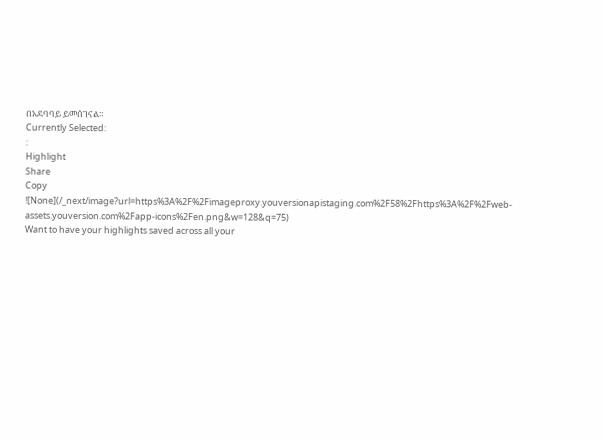በአደባባይ ይመሰገናል።
Currently Selected:
:
Highlight
Share
Copy
![None](/_next/image?url=https%3A%2F%2Fimageproxy.youversionapistaging.com%2F58%2Fhttps%3A%2F%2Fweb-assets.youversion.com%2Fapp-icons%2Fen.png&w=128&q=75)
Want to have your highlights saved across all your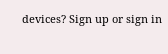devices? Sign up or sign in